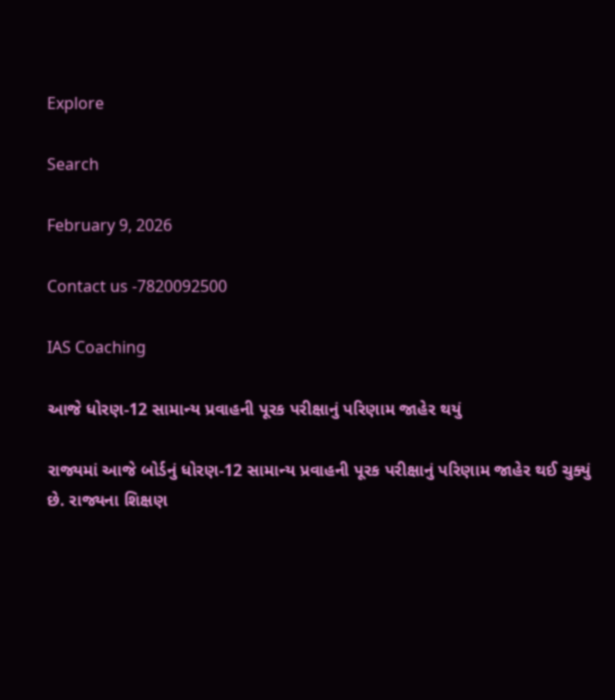Explore

Search

February 9, 2026

Contact us -7820092500

IAS Coaching

આજે ધોરણ-12 સામાન્ય પ્રવાહની પૂરક પરીક્ષાનું પરિણામ જાહેર થયું

રાજ્યમાં આજે બોર્ડનું ધોરણ-12 સામાન્ય પ્રવાહની પૂરક પરીક્ષાનું પરિણામ જાહેર થઈ ચુક્યું છે. રાજ્યના શિક્ષણ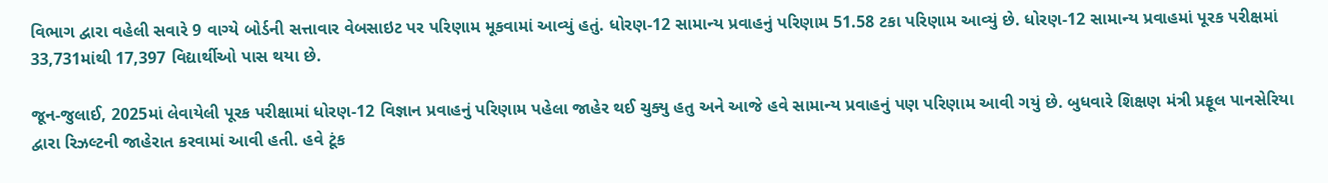વિભાગ દ્વારા વહેલી સવારે 9 વાગ્યે બોર્ડની સત્તાવાર વેબસાઇટ પર પરિણામ મૂકવામાં આવ્યું હતું. ધોરણ-12 સામાન્ય પ્રવાહનું પરિણામ 51.58 ટકા પરિણામ આવ્યું છે. ધોરણ-12 સામાન્ય પ્રવાહમાં પૂરક પરીક્ષમાં 33,731માંથી 17,397 વિદ્યાર્થીઓ પાસ થયા છે.

જૂન-જુલાઈ, 2025માં લેવાયેલી પૂરક પરીક્ષામાં ધોરણ-12 વિજ્ઞાન પ્રવાહનું પરિણામ પહેલા જાહેર થઈ ચુક્યુ હતુ અને આજે હવે સામાન્ય પ્રવાહનું પણ પરિણામ આવી ગયું છે. બુધવારે શિક્ષણ મંત્રી પ્રફૂલ પાનસેરિયા દ્વારા રિઝલ્ટની જાહેરાત કરવામાં આવી હતી. હવે ટૂંક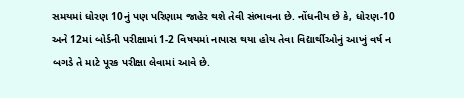સમયમાં ધોરણ 10નું પણ પરિણામ જાહેર થશે તેવી સંભાવના છે. નોંધનીય છે કે, ધોરણ-10 અને 12માં બોર્ડની પરીક્ષામાં 1-2 વિષયમાં નાપાસ થયા હોય તેવા વિદ્યાર્થીઓનું આખું વર્ષ ન બગડે તે માટે પૂરક પરીક્ષા લેવામાં આવે છે.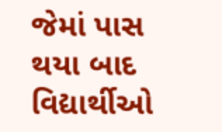જેમાં પાસ થયા બાદ વિદ્યાર્થીઓ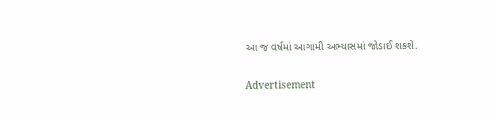આ જ વર્ષમાં આગામી અભ્યાસમાં જોડાઈ શકશે.

Advertisement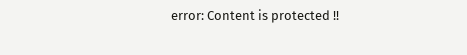error: Content is protected !!